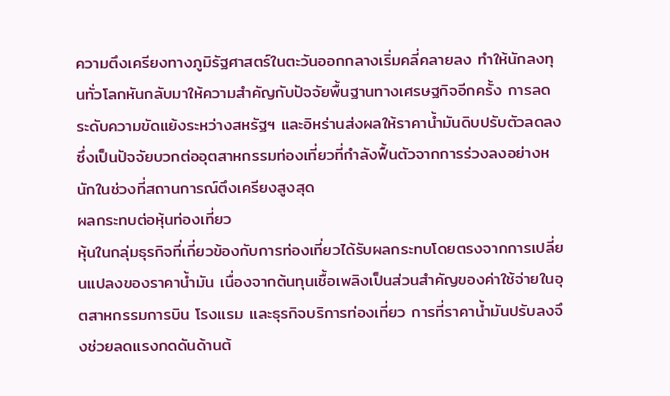ความตึงเครียงทางภูมิรัฐศาสตร์ในตะวันออกกลางเริ่มคลี่คลายลง ทำให้นักลงทุนทั่วโลกหันกลับมาให้ความสำคัญกับปัจจัยพื้นฐานทางเศรษฐกิจอีกครั้ง การลดระดับความขัดแย้งระหว่างสหรัฐฯ และอิหร่านส่งผลให้ราคาน้ำมันดิบปรับตัวลดลง ซึ่งเป็นปัจจัยบวกต่ออุตสาหกรรมท่องเที่ยวที่กำลังฟื้นตัวจากการร่วงลงอย่างหนักในช่วงที่สถานการณ์ตึงเครียงสูงสุด
ผลกระทบต่อหุ้นท่องเที่ยว
หุ้นในกลุ่มธุรกิจที่เกี่ยวข้องกับการท่องเที่ยวได้รับผลกระทบโดยตรงจากการเปลี่ยนแปลงของราคาน้ำมัน เนื่องจากต้นทุนเชื้อเพลิงเป็นส่วนสำคัญของค่าใช้จ่ายในอุตสาหกรรมการบิน โรงแรม และธุรกิจบริการท่องเที่ยว การที่ราคาน้ำมันปรับลงจึงช่วยลดแรงกดดันด้านต้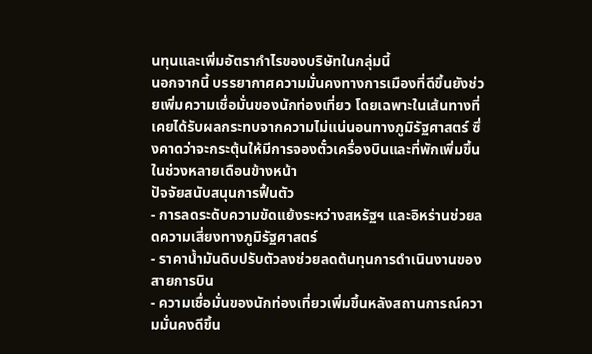นทุนและเพิ่มอัตรากำไรของบริษัทในกลุ่มนี้
นอกจากนี้ บรรยากาศความมั่นคงทางการเมืองที่ดีขึ้นยังช่วยเพิ่มความเชื่อมั่นของนักท่องเที่ยว โดยเฉพาะในเส้นทางที่เคยได้รับผลกระทบจากความไม่แน่นอนทางภูมิรัฐศาสตร์ ซึ่งคาดว่าจะกระตุ้นให้มีการจองตั๋วเครื่องบินและที่พักเพิ่มขึ้นในช่วงหลายเดือนข้างหน้า
ปัจจัยสนับสนุนการฟื้นตัว
- การลดระดับความขัดแย้งระหว่างสหรัฐฯ และอิหร่านช่วยลดความเสี่ยงทางภูมิรัฐศาสตร์
- ราคาน้ำมันดิบปรับตัวลงช่วยลดต้นทุนการดำเนินงานของสายการบิน
- ความเชื่อมั่นของนักท่องเที่ยวเพิ่มขึ้นหลังสถานการณ์ความมั่นคงดีขึ้น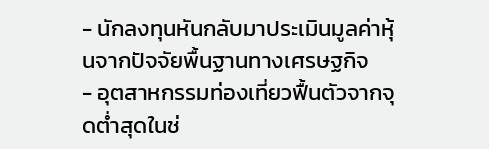- นักลงทุนหันกลับมาประเมินมูลค่าหุ้นจากปัจจัยพื้นฐานทางเศรษฐกิจ
- อุตสาหกรรมท่องเที่ยวฟื้นตัวจากจุดต่ำสุดในช่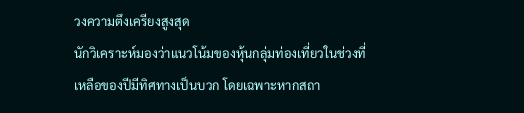วงความตึงเครียงสูงสุด
นักวิเคราะห์มองว่าแนวโน้มของหุ้นกลุ่มท่องเที่ยวในช่วงที่เหลือของปีมีทิศทางเป็นบวก โดยเฉพาะหากสถา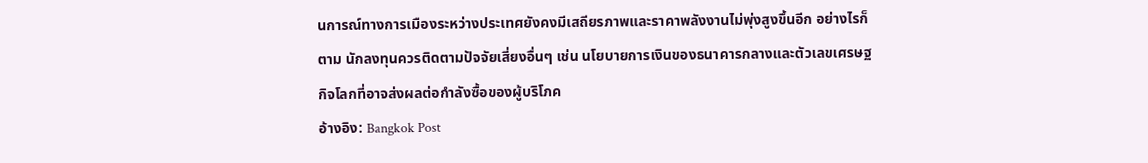นการณ์ทางการเมืองระหว่างประเทศยังคงมีเสถียรภาพและราคาพลังงานไม่พุ่งสูงขึ้นอีก อย่างไรก็ตาม นักลงทุนควรติดตามปัจจัยเสี่ยงอื่นๆ เช่น นโยบายการเงินของธนาคารกลางและตัวเลขเศรษฐกิจโลกที่อาจส่งผลต่อกำลังซื้อของผู้บริโภค
อ้างอิง: Bangkok Post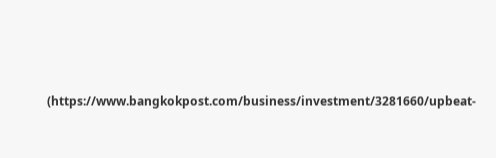(https://www.bangkokpost.com/business/investment/3281660/upbeat-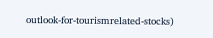outlook-for-tourismrelated-stocks)